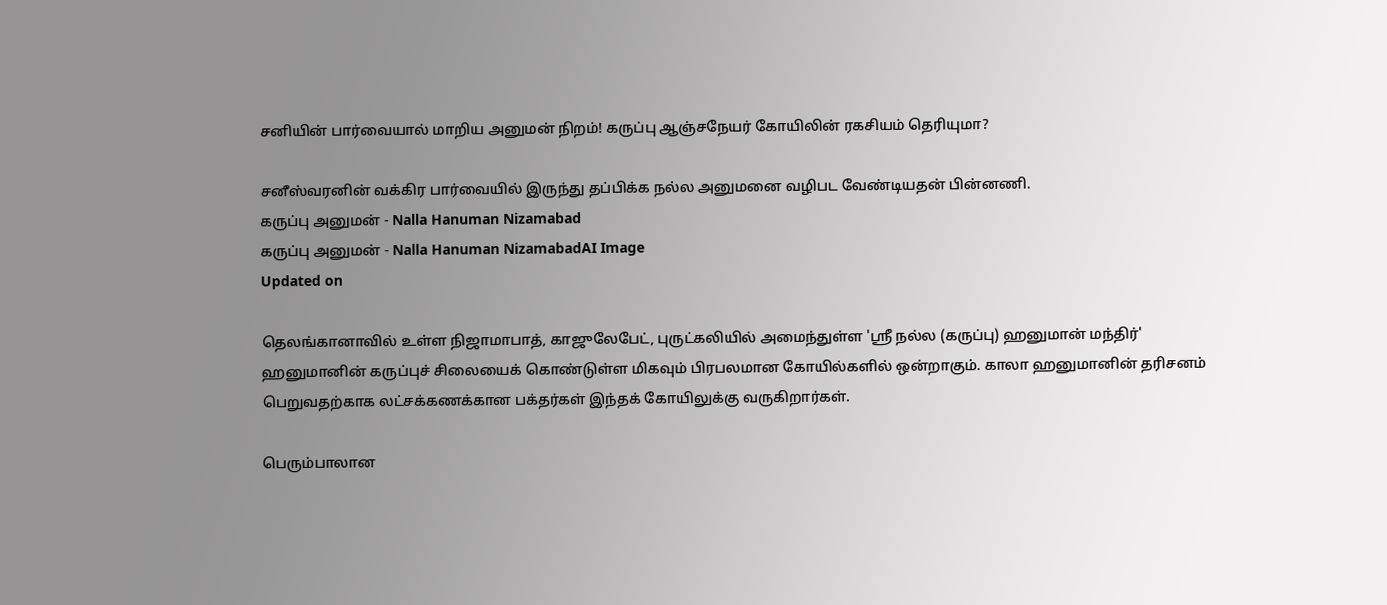சனியின் பார்வையால் மாறிய அனுமன் நிறம்! கருப்பு ஆஞ்சநேயர் கோயிலின் ரகசியம் தெரியுமா?

சனீஸ்வரனின் வக்கிர பார்வையில் இருந்து தப்பிக்க நல்ல அனுமனை வழிபட வேண்டியதன் பின்னணி.
கருப்பு அனுமன் - Nalla Hanuman Nizamabad
கருப்பு அனுமன் - Nalla Hanuman NizamabadAI Image
Updated on

தெலங்கானாவில் உள்ள நிஜாமாபாத், காஜுலேபேட், புருட்கலியில் அமைந்துள்ள 'ஸ்ரீ நல்ல (கருப்பு) ஹனுமான் மந்திர்' ஹனுமானின் கருப்புச் சிலையைக் கொண்டுள்ள மிகவும் பிரபலமான கோயில்களில் ஒன்றாகும். காலா ஹனுமானின் தரிசனம் பெறுவதற்காக லட்சக்கணக்கான பக்தர்கள் இந்தக் கோயிலுக்கு வருகிறார்கள்.

பெரும்பாலான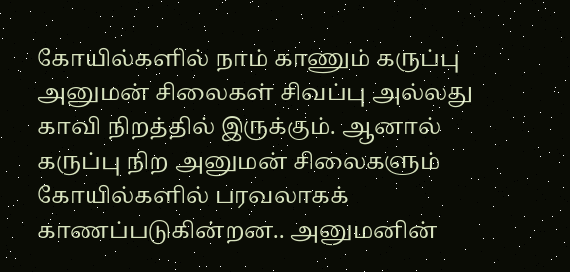கோயில்களில் நாம் காணும் கருப்பு அனுமன் சிலைகள் சிவப்பு அல்லது காவி நிறத்தில் இருக்கும். ஆனால் கருப்பு நிற அனுமன் சிலைகளும் கோயில்களில் பரவலாகக் காணப்படுகின்றன.. அனுமனின்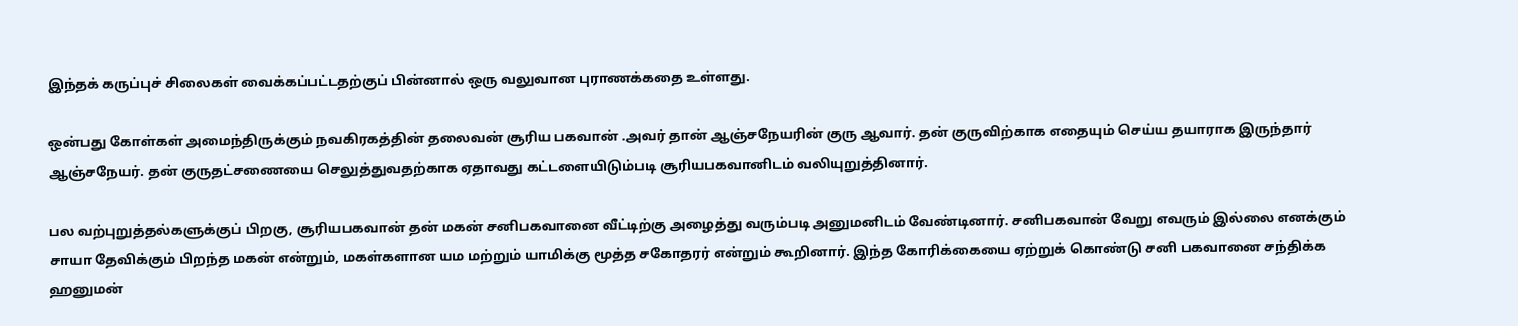இந்தக் கருப்புச் சிலைகள் வைக்கப்பட்டதற்குப் பின்னால் ஒரு வலுவான புராணக்கதை உள்ளது.

ஒன்பது கோள்கள் அமைந்திருக்கும் நவகிரகத்தின் தலைவன் சூரிய பகவான் .அவர் தான் ஆஞ்சநேயரின் குரு ஆவார். தன் குருவிற்காக எதையும் செய்ய தயாராக இருந்தார் ஆஞ்சநேயர். தன் குருதட்சணையை செலுத்துவதற்காக ஏதாவது கட்டளையிடும்படி சூரியபகவானிடம் வலியுறுத்தினார்.

பல வற்புறுத்தல்களுக்குப் பிறகு, சூரியபகவான் தன் மகன் சனிபகவானை வீட்டிற்கு அழைத்து வரும்படி அனுமனிடம் வேண்டினார். சனிபகவான் வேறு எவரும் இல்லை எனக்கும் சாயா தேவிக்கும் பிறந்த மகன் என்றும், மகள்களான யம மற்றும் யாமிக்கு மூத்த சகோதரர் என்றும் கூறினார். இந்த கோரிக்கையை ஏற்றுக் கொண்டு சனி பகவானை சந்திக்க ஹனுமன்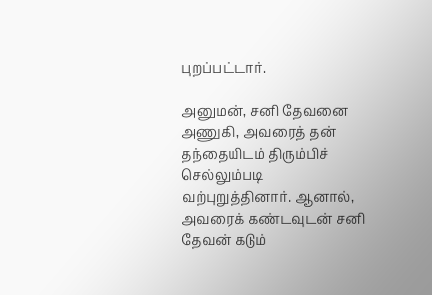புறப்பட்டார்.

அனுமன், சனி தேவனை அணுகி, அவரைத் தன் தந்தையிடம் திரும்பிச் செல்லும்படி வற்புறுத்தினார். ஆனால், அவரைக் கண்டவுடன் சனி தேவன் கடும்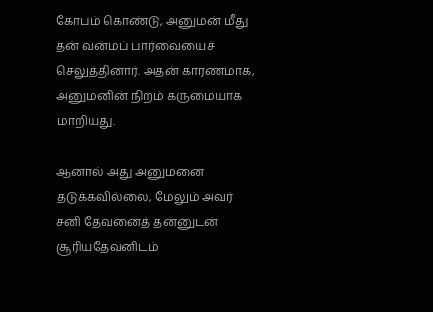கோபம் கொண்டு, அனுமன் மீது தன் வன்மப் பார்வையைச் செலுத்தினார். அதன் காரணமாக, அனுமனின் நிறம் கருமையாக மாறியது.

ஆனால் அது அனுமனை தடுக்கவில்லை, மேலும் அவர் சனி தேவனைத் தன்னுடன் சூரியதேவனிடம்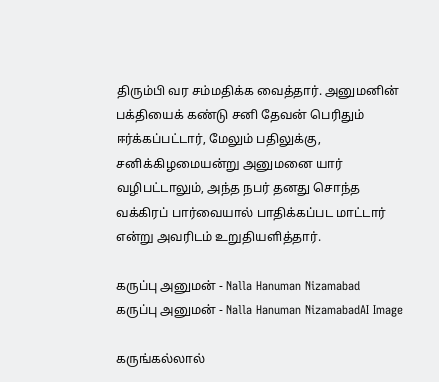திரும்பி வர சம்மதிக்க வைத்தார். அனுமனின் பக்தியைக் கண்டு சனி தேவன் பெரிதும் ஈர்க்கப்பட்டார், மேலும் பதிலுக்கு, சனிக்கிழமையன்று அனுமனை யார் வழிபட்டாலும், அந்த நபர் தனது சொந்த வக்கிரப் பார்வையால் பாதிக்கப்பட மாட்டார் என்று அவரிடம் உறுதியளித்தார்.

கருப்பு அனுமன் - Nalla Hanuman Nizamabad
கருப்பு அனுமன் - Nalla Hanuman NizamabadAI Image

கருங்கல்லால்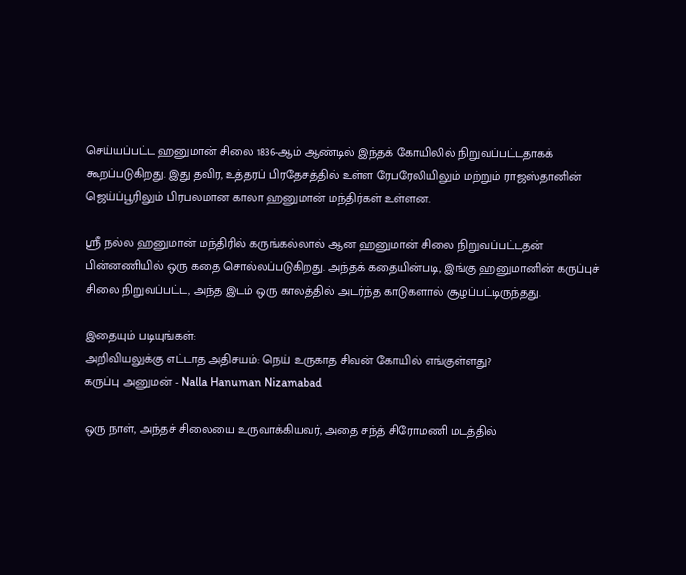செய்யப்பட்ட ஹனுமான் சிலை 1836-ஆம் ஆண்டில் இந்தக் கோயிலில் நிறுவப்பட்டதாகக் கூறப்படுகிறது. இது தவிர, உத்தரப் பிரதேசத்தில் உள்ள ரேபரேலியிலும் மற்றும் ராஜஸ்தானின் ஜெய்ப்பூரிலும் பிரபலமான காலா ஹனுமான் மந்திர்கள் உள்ளன.

ஸ்ரீ நல்ல ஹனுமான் மந்திரில் கருங்கல்லால் ஆன ஹனுமான் சிலை நிறுவப்பட்டதன் பின்னணியில் ஒரு கதை சொல்லப்படுகிறது. அந்தக் கதையின்படி, இங்கு ஹனுமானின் கருப்புச் சிலை நிறுவப்பட்ட, அந்த இடம் ஒரு காலத்தில் அடர்ந்த காடுகளால் சூழப்பட்டிருந்தது.

இதையும் படியுங்கள்:
அறிவியலுக்கு எட்டாத அதிசயம்: நெய் உருகாத சிவன் கோயில் எங்குள்ளது?
கருப்பு அனுமன் - Nalla Hanuman Nizamabad

ஒரு நாள், அந்தச் சிலையை உருவாக்கியவர், அதை சந்த் சிரோமணி மடத்தில்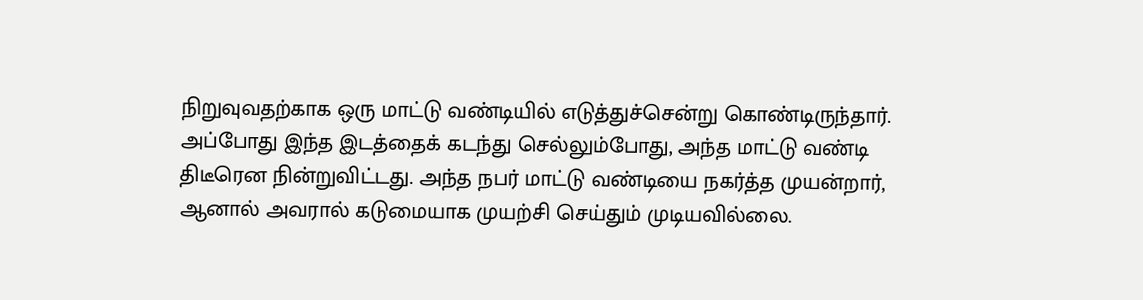நிறுவுவதற்காக ஒரு மாட்டு வண்டியில் எடுத்துச்சென்று கொண்டிருந்தார். அப்போது இந்த இடத்தைக் கடந்து செல்லும்போது, அந்த மாட்டு வண்டி திடீரென நின்றுவிட்டது. அந்த நபர் மாட்டு வண்டியை நகர்த்த முயன்றார், ஆனால் அவரால் கடுமையாக முயற்சி செய்தும் முடியவில்லை.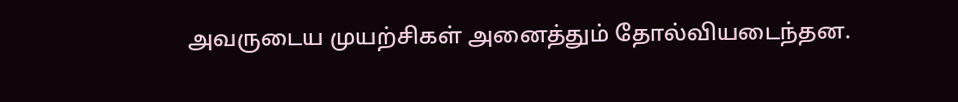அவருடைய முயற்சிகள் அனைத்தும் தோல்வியடைந்தன.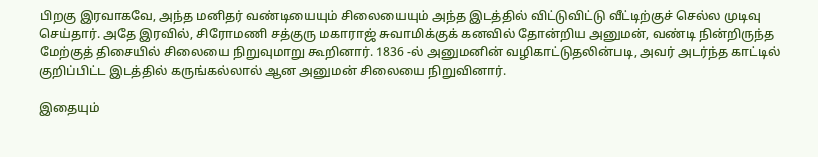பிறகு இரவாகவே, அந்த மனிதர் வண்டியையும் சிலையையும் அந்த இடத்தில் விட்டுவிட்டு வீட்டிற்குச் செல்ல முடிவு செய்தார். அதே இரவில், சிரோமணி சத்குரு மகாராஜ் சுவாமிக்குக் கனவில் தோன்றிய அனுமன், வண்டி நின்றிருந்த மேற்குத் திசையில் சிலையை நிறுவுமாறு கூறினார். 1836 -ல் அனுமனின் வழிகாட்டுதலின்படி, அவர் அடர்ந்த காட்டில் குறிப்பிட்ட இடத்தில் கருங்கல்லால் ஆன அனுமன் சிலையை நிறுவினார்.

இதையும்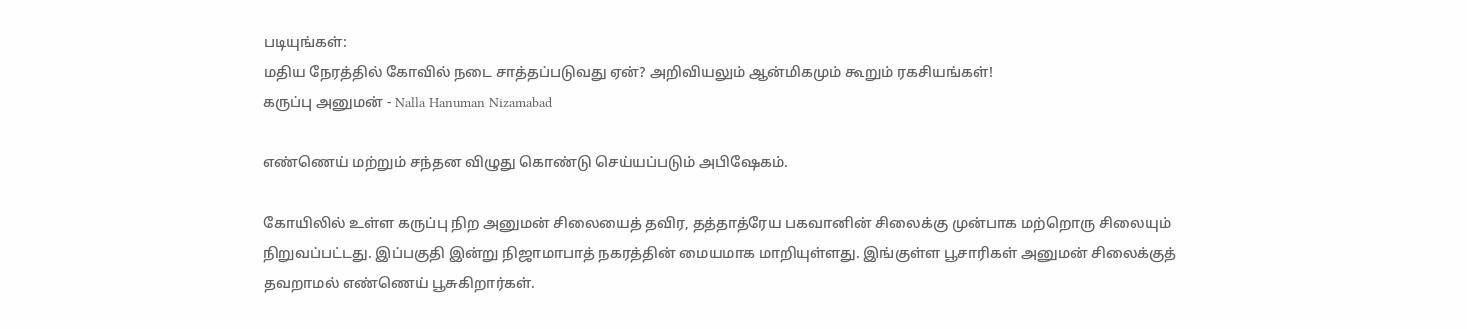படியுங்கள்:
மதிய நேரத்தில் கோவில் நடை சாத்தப்படுவது ஏன்? அறிவியலும் ஆன்மிகமும் கூறும் ரகசியங்கள்!
கருப்பு அனுமன் - Nalla Hanuman Nizamabad

எண்ணெய் மற்றும் சந்தன விழுது கொண்டு செய்யப்படும் அபிஷேகம்.

கோயிலில் உள்ள கருப்பு நிற அனுமன் சிலையைத் தவிர, தத்தாத்ரேய பகவானின் சிலைக்கு முன்பாக மற்றொரு சிலையும் நிறுவப்பட்டது. இப்பகுதி இன்று நிஜாமாபாத் நகரத்தின் மையமாக மாறியுள்ளது. இங்குள்ள பூசாரிகள் அனுமன் சிலைக்குத் தவறாமல் எண்ணெய் பூசுகிறார்கள்.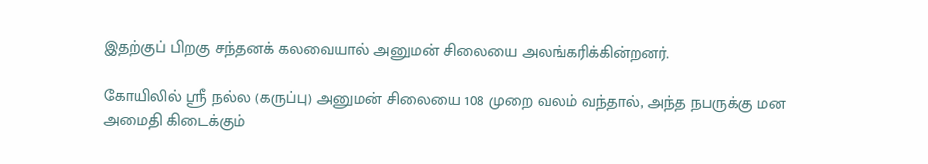இதற்குப் பிறகு சந்தனக் கலவையால் அனுமன் சிலையை அலங்கரிக்கின்றனர்.

கோயிலில் ஸ்ரீ நல்ல (கருப்பு) அனுமன் சிலையை 108 முறை வலம் வந்தால், அந்த நபருக்கு மன அமைதி கிடைக்கும்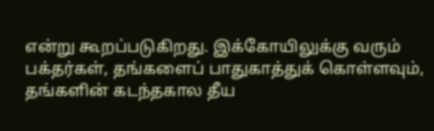என்று கூறப்படுகிறது. இக்கோயிலுக்கு வரும் பக்தர்கள், தங்களைப் பாதுகாத்துக் கொள்ளவும், தங்களின் கடந்தகால தீய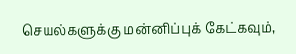செயல்களுக்கு மன்னிப்புக் கேட்கவும்,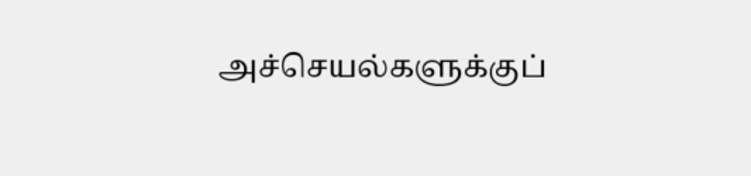அச்செயல்களுக்குப்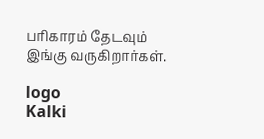பரிகாரம் தேடவும் இங்கு வருகிறார்கள்.

logo
Kalki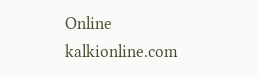Online
kalkionline.com